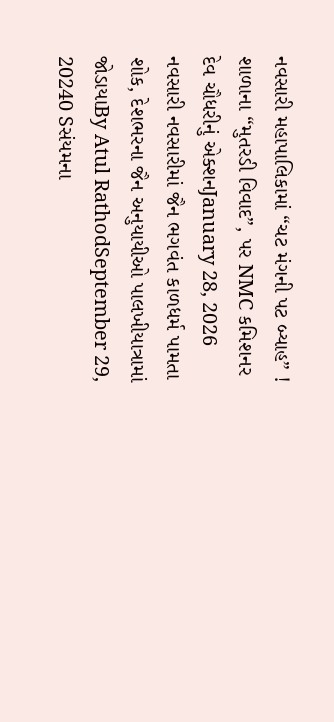નવસારી મહાપાલિકામાં “ચટ મંગની પટ બ્યાહ” ! શાળાના “મુતરડી વિવાદ”, પર NMC કમિશનર દેવ ચૌધરીનું એક્શનJanuary 28, 2026
નવસારી નવસારીમાં જૈન ભગવંત કાળધર્મ પામતા શોક, દેશભરના જૈન અનુયાયીઓ પાલખીયાત્રામાં જોડાયાBy Atul RathodSeptember 29, 20240 Sસંયમના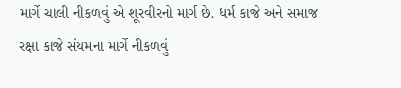માર્ગે ચાલી નીકળવું એ શૂરવીરનો માર્ગ છે. ધર્મ કાજે અને સમાજ રક્ષા કાજે સંયમના માર્ગે નીકળવું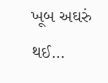ખૂબ અઘરું થઈ…